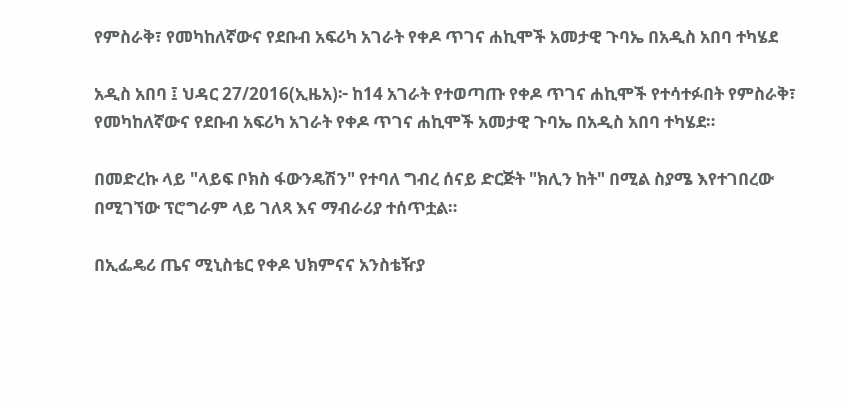የምስራቅ፣ የመካከለኛውና የደቡብ አፍሪካ አገራት የቀዶ ጥገና ሐኪሞች አመታዊ ጉባኤ በአዲስ አበባ ተካሄደ

አዲስ አበባ ፤ ህዳር 27/2016(ኢዜአ)፦ ከ14 አገራት የተወጣጡ የቀዶ ጥገና ሐኪሞች የተሳተፉበት የምስራቅ፣ የመካከለኛውና የደቡብ አፍሪካ አገራት የቀዶ ጥገና ሐኪሞች አመታዊ ጉባኤ በአዲስ አበባ ተካሄደ።

በመድረኩ ላይ "ላይፍ ቦክስ ፋውንዴሽን" የተባለ ግብረ ሰናይ ድርጅት "ክሊን ከት" በሚል ስያሜ እየተገበረው በሚገኘው ፕሮግራም ላይ ገለጻ እና ማብራሪያ ተሰጥቷል።

በኢፌዴሪ ጤና ሚኒስቴር የቀዶ ህክምናና አንስቴዥያ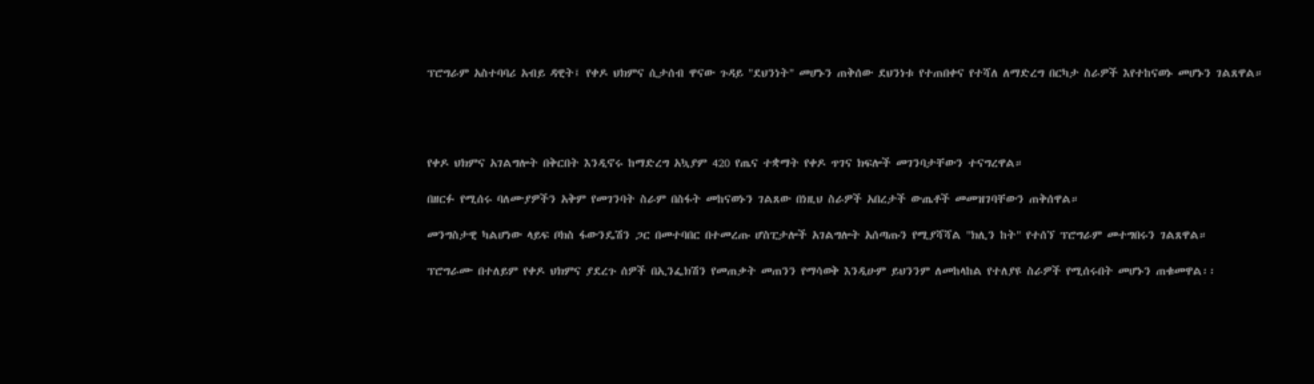ፕሮግራም አስተባባሪ አብይ ዳዊት፤ የቀዶ ህክምና ሲታሰብ ዋናው ጉዳይ "ደህንነት" መሆኑን ጠቅሰው ደህንነቱ የተጠበቀና የተሻለ ለማድረግ በርካታ ስራዎች እየተከናወኑ መሆኑን ገልጸዋል።




የቀዶ ህክምና አገልግሎት በቅርበት እንዲኖሩ ከማድረግ አኳያም 420 የጤና ተቋማት የቀዶ ጥገና ክፍሎች መገንባታቸውን ተናግረዋል።

በዘርፉ የሚሰሩ ባለሙያዎችን አቅም የመገንባት ስራም በስፋት መከናወኑን ገልጸው በነዚህ ስራዎች አበረታች ውጤቶች መመዝገባቸውን ጠቅሰዋል።

መንግስታዊ ካልሆነው ላይፍ ቦክስ ፋውንዴሽን ጋር በመተባበር በተመረጡ ሆስፒታሎች አገልግሎት አሰጣጡን የሚያሻሻል "ክሊን ከት" የተሰኘ ፕሮግራም መተግበሩን ገልጸዋል።

ፕሮግራሙ በተለይም የቀዶ ህክምና ያደረጉ ሰዎች በኢንፌክሽን የመጠቃት መጠንን የማሳወቅ እንዲሁም ይህንንም ለመከላከል የተለያዩ ስራዎች የሚሰሩበት መሆኑን ጠቁመዋል፡፡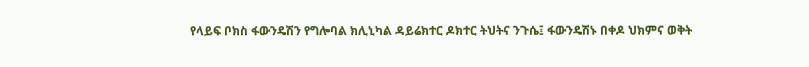የላይፍ ቦክስ ፋውንዴሽን የግሎባል ክሊኒካል ዳይሬክተር ዶክተር ትህትና ንጉሴ፤ ፋውንዴሽኑ በቀዶ ህክምና ወቅት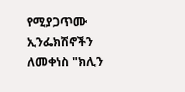የሚያጋጥሙ ኢንፌክሽኖችን ለመቀነስ "ክሊን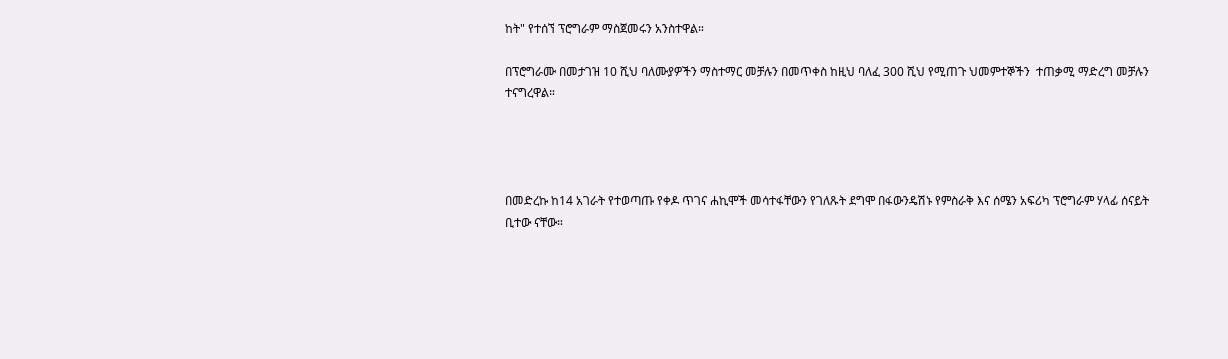ከት" የተሰኘ ፕሮግራም ማስጀመሩን አንስተዋል።

በፕሮግራሙ በመታገዝ 10 ሺህ ባለሙያዎችን ማስተማር መቻሉን በመጥቀስ ከዚህ ባለፈ 300 ሺህ የሚጠጉ ህመምተኞችን  ተጠቃሚ ማድረግ መቻሉን ተናግረዋል።




በመድረኩ ከ14 አገራት የተወጣጡ የቀዶ ጥገና ሐኪሞች መሳተፋቸውን የገለጹት ደግሞ በፋውንዴሽኑ የምስራቅ እና ሰሜን አፍሪካ ፕሮግራም ሃላፊ ሰናይት ቢተው ናቸው።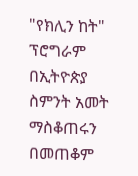"የክሊን ከት" ፕሮግራም በኢትዮጵያ ስምንት አመት ማስቆጠሩን በመጠቆም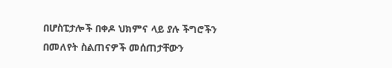በሆስፒታሎች በቀዶ ህክምና ላይ ያሉ ችግሮችን በመለየት ስልጠናዎች መሰጠታቸውን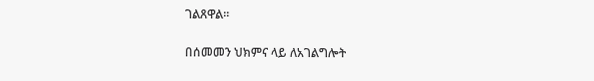ገልጸዋል።

በሰመመን ህክምና ላይ ለአገልግሎት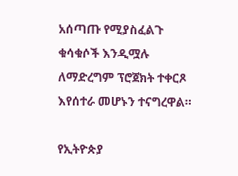አሰጣጡ የሚያስፈልጉ ቁሳቁሶች እንዲሟሉ ለማድረግም ፕሮጀክት ተቀርጾ እየሰተራ መሆኑን ተናግረዋል።

የኢትዮጵያ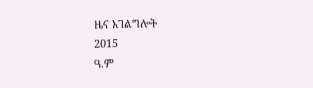ዜና አገልግሎት
2015
ዓ.ም